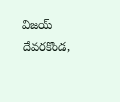విజయ్ దేవరకొండ,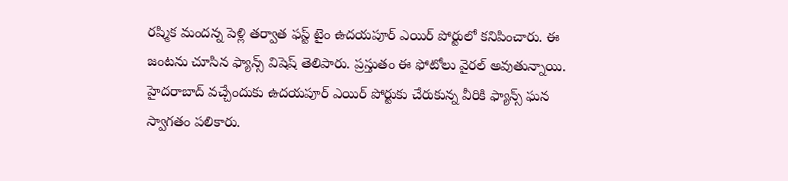రష్మిక మందన్న పెళ్లి తర్వాత ఫస్ట్ టైం ఉదయపూర్ ఎయిర్ పోర్టులో కనిపించారు. ఈ జంటను చూసిన ఫ్యాన్స్ విషెష్ తెలిపారు. ప్రస్తుతం ఈ ఫోటోలు వైరల్ అవుతున్నాయి. హైదరాబాద్ వచ్చేందుకు ఉదయపూర్ ఎయిర్ పోర్టుకు చేరుకున్న వీరికి ఫ్యాన్స్ ఘన స్వాగతం పలికారు.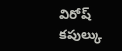విరోష్ కపుల్కు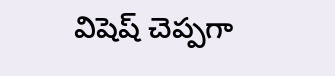విషెష్ చెప్పగా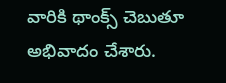వారికి థాంక్స్ చెబుతూ అభివాదం చేశారు.